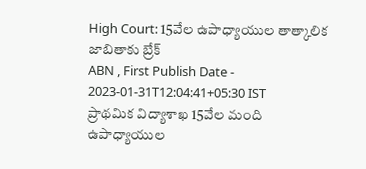High Court: 15వేల ఉపాధ్యాయుల తాత్కాలిక జాబితాకు బ్రేక్
ABN , First Publish Date - 2023-01-31T12:04:41+05:30 IST
ప్రాథమిక విద్యాశాఖ 15వేల మంది ఉపాధ్యాయుల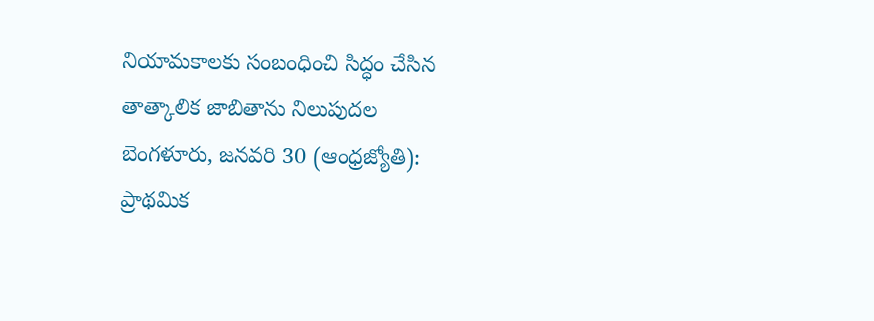నియామకాలకు సంబంధించి సిద్ధం చేసిన తాత్కాలిక జాబితాను నిలుపుదల
బెంగళూరు, జనవరి 30 (ఆంధ్రజ్యోతి): ప్రాథమిక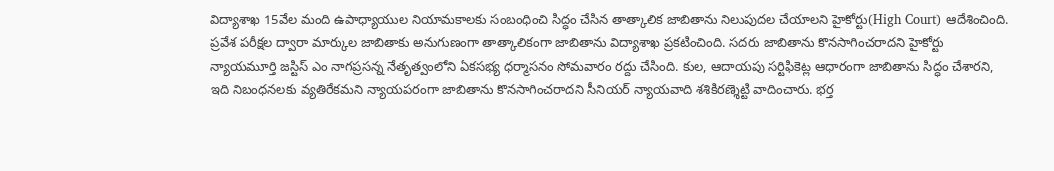విద్యాశాఖ 15వేల మంది ఉపాధ్యాయుల నియామకాలకు సంబంధించి సిద్ధం చేసిన తాత్కాలిక జాబితాను నిలుపుదల చేయాలని హైకోర్టు(High Court) ఆదేశించింది. ప్రవేశ పరీక్షల ద్వారా మార్కుల జాబితాకు అనుగుణంగా తాత్కాలికంగా జాబితాను విద్యాశాఖ ప్రకటించింది. సదరు జాబితాను కొనసాగించరాదని హైకోర్టు న్యాయమూర్తి జస్టిస్ ఎం నాగప్రసన్న నేతృత్వంలోని ఏకసభ్య ధర్మాసనం సోమవారం రద్దు చేసింది. కుల, ఆదాయపు సర్టిఫికెట్ల ఆధారంగా జాబితాను సిద్ధం చేశారని, ఇది నిబంధనలకు వ్యతిరేకమని న్యాయపరంగా జాబితాను కొనసాగించరాదని సీనియర్ న్యాయవాది శశికిరణ్శెట్టి వాదించారు. భర్త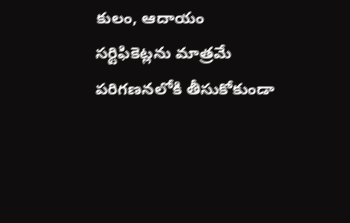కులం, ఆదాయం సర్టిఫికెట్లను మాత్రమే పరిగణనలోకి తీసుకోకుండా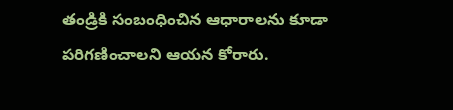తండ్రికి సంబంధించిన ఆధారాలను కూడా పరిగణించాలని ఆయన కోరారు.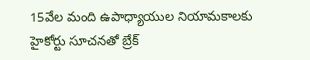15వేల మంది ఉపాధ్యాయుల నియామకాలకు హైకోర్టు సూచనతో బ్రేక్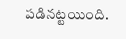పడినట్టయింది.